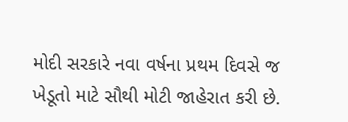મોદી સરકારે નવા વર્ષના પ્રથમ દિવસે જ ખેડૂતો માટે સૌથી મોટી જાહેરાત કરી છે.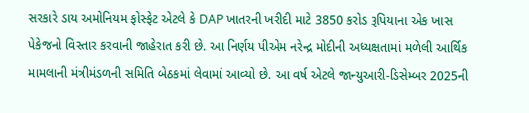સરકારે ડાય અમોનિયમ ફોસ્ફેટ એટલે કે DAP ખાતરની ખરીદી માટે 3850 કરોડ રૂપિયાના એક ખાસ પેકેજનો વિસ્તાર કરવાની જાહેરાત કરી છે. આ નિર્ણય પીએમ નરેન્દ્ર મોદીની અધ્યક્ષતામાં મળેલી આર્થિક મામલાની મંત્રીમંડળની સમિતિ બેઠકમાં લેવામાં આવ્યો છે. આ વર્ષ એટલે જાન્યુઆરી-ડિસેમ્બર 2025ની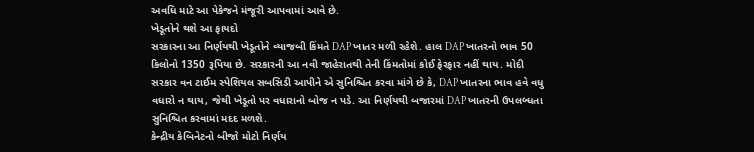અવધિ માટે આ પેકેજને મંજૂરી આપવામાં આવે છે.
ખેડૂતોને થશે આ ફાયદો
સરકારના આ નિર્ણયથી ખેડૂતોને વ્યાજબી કિંમતે DAP ખાતર મળી રહેશે. હાલ DAP ખાતરનો ભાવ 50 કિલોનો 1350 રૂપિયા છે. સરકારની આ નવી જાહેરાતથી તેની કિંમતોમાં કોઈ ફેરફાર નહીં થાય. મોદી સરકાર વન ટાઈમ સ્પેશિયલ સબસિડી આપીને એ સુનિશ્ચિત કરવા માંગે છે કે, DAP ખાતરના ભાવ હવે વધુ વધારો ન થાય, જેથી ખેડૂતો પર વધારાનો બોજ ન પડે. આ નિર્ણયથી બજારમાં DAP ખાતરની ઉપલબ્ધતા સુનિશ્ચિત કરવામાં મદદ મળશે.
કેન્દ્રીય કેબિનેટનો બીજો મોટો નિર્ણય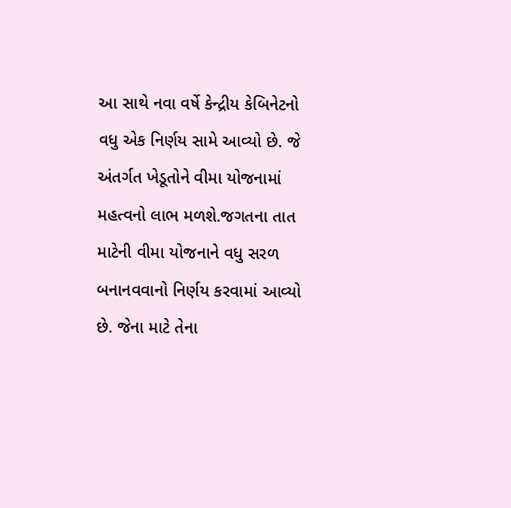આ સાથે નવા વર્ષે કેન્દ્રીય કેબિનેટનો વધુ એક નિર્ણય સામે આવ્યો છે. જે અંતર્ગત ખેડૂતોને વીમા યોજનામાં મહત્વનો લાભ મળશે.જગતના તાત માટેની વીમા યોજનાને વધુ સરળ બનાનવવાનો નિર્ણય કરવામાં આવ્યો છે. જેના માટે તેના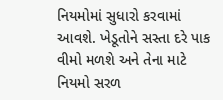નિયમોમાં સુધારો કરવામાં આવશે. ખેડૂતોને સસ્તા દરે પાક વીમો મળશે અને તેના માટે નિયમો સરળ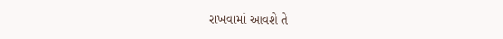રાખવામાં આવશે તે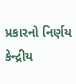પ્રકારનો નિર્ણય કેન્દ્રીય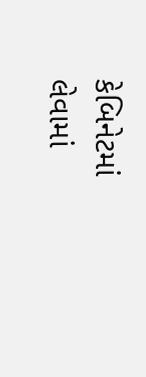કેબિનેટમાં લેવામાં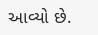આવ્યો છે.